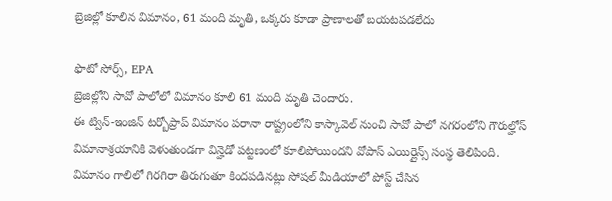బ్రెజిల్లో కూలిన విమానం, 61 మంది మృతి, ఒక్కరు కూడా ప్రాణాలతో బయటపడలేదు

ఫొటో సోర్స్, EPA
బ్రెజిల్లోని సావో పాలోలో విమానం కూలి 61 మంది మృతి చెందారు.
ఈ ట్విన్-ఇంజిన్ టర్బోప్రాప్ విమానం పరానా రాష్ట్రంలోని కాస్కావెల్ నుంచి సావో పాలో నగరంలోని గౌరుల్హోస్ విమానాశ్రయానికి వెళుతుండగా విన్హెడో పట్టణంలో కూలిపోయిందని వోపాస్ ఎయిర్లైన్స్ సంస్థ తెలిపింది.
విమానం గాలిలో గిరగిరా తిరుగుతూ కిందపడినట్లు సోషల్ మీడియాలో పోస్ట్ చేసిన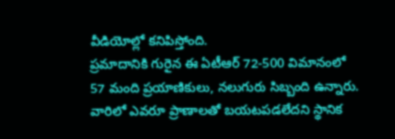వీడియోల్లో కనిపిస్తోంది.
ప్రమాదానికి గురైన ఈ ఏటీఆర్ 72-500 విమానంలో 57 మంది ప్రయాణికులు, నలుగురు సిబ్బంది ఉన్నారు. వారిలో ఎవరూ ప్రాణాలతో బయటపడలేదని స్థానిక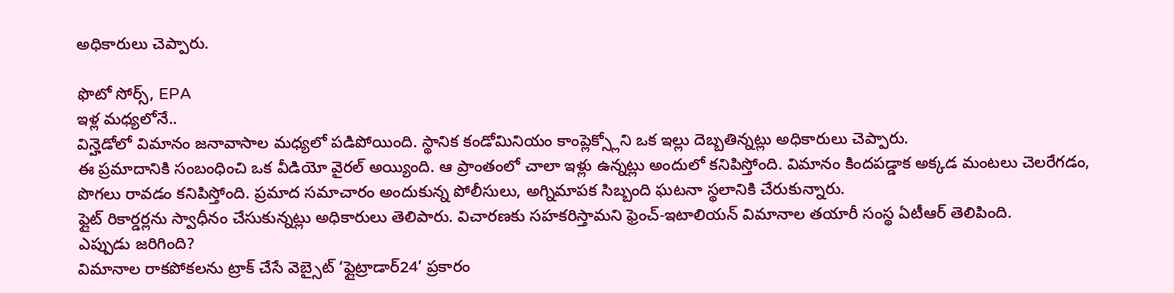అధికారులు చెప్పారు.

ఫొటో సోర్స్, EPA
ఇళ్ల మధ్యలోనే..
విన్హెడోలో విమానం జనావాసాల మధ్యలో పడిపోయింది. స్థానిక కండోమినియం కాంప్లెక్స్లోని ఒక ఇల్లు దెబ్బతిన్నట్లు అధికారులు చెప్పారు.
ఈ ప్రమాదానికి సంబంధించి ఒక వీడియో వైరల్ అయ్యింది. ఆ ప్రాంతంలో చాలా ఇళ్లు ఉన్నట్లు అందులో కనిపిస్తోంది. విమానం కిందపడ్డాక అక్కడ మంటలు చెలరేగడం, పొగలు రావడం కనిపిస్తోంది. ప్రమాద సమాచారం అందుకున్న పోలీసులు, అగ్నిమాపక సిబ్బంది ఘటనా స్థలానికి చేరుకున్నారు.
ఫ్లైట్ రికార్డర్లను స్వాధీనం చేసుకున్నట్లు అధికారులు తెలిపారు. విచారణకు సహకరిస్తామని ఫ్రెంచ్-ఇటాలియన్ విమానాల తయారీ సంస్థ ఏటీఆర్ తెలిపింది.
ఎప్పుడు జరిగింది?
విమానాల రాకపోకలను ట్రాక్ చేసే వెబ్సైట్ ‘ఫ్లైట్రాడార్24’ ప్రకారం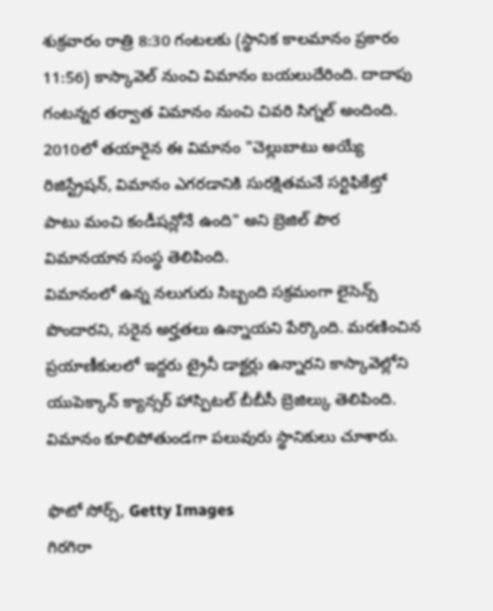శుక్రవారం రాత్రి 8:30 గంటలకు (స్థానిక కాలమానం ప్రకారం 11:56) కాస్కావెల్ నుంచి విమానం బయలుదేరింది. దాదాపు గంటన్నర తర్వాత విమానం నుంచి చివరి సిగ్నల్ అందింది.
2010లో తయారైన ఈ విమానం "చెల్లుబాటు అయ్యే రిజిస్ట్రేషన్, విమానం ఎగరడానికి సురక్షితమనే సర్టిఫికేట్తో పాటు మంచి కండీషన్లోనే ఉంది" అని బ్రెజిల్ పౌర విమానయాన సంస్థ తెలిపింది.
విమానంలో ఉన్న నలుగురు సిబ్బంది సక్రమంగా లైసెన్స్ పొందారని, సరైన అర్హతలు ఉన్నాయని పేర్కొంది. మరణించిన ప్రయాణీకులలో ఇద్దరు ట్రైనీ డాక్టర్లు ఉన్నారని కాస్కావెల్లోని యుపెక్కాన్ క్యాన్సర్ హాస్పిటల్ బీబీసీ బ్రెజిల్కు తెలిపింది.
విమానం కూలిపోతుండగా పలువురు స్థానికులు చూశారు.

ఫొటో సోర్స్, Getty Images
గిరగిరా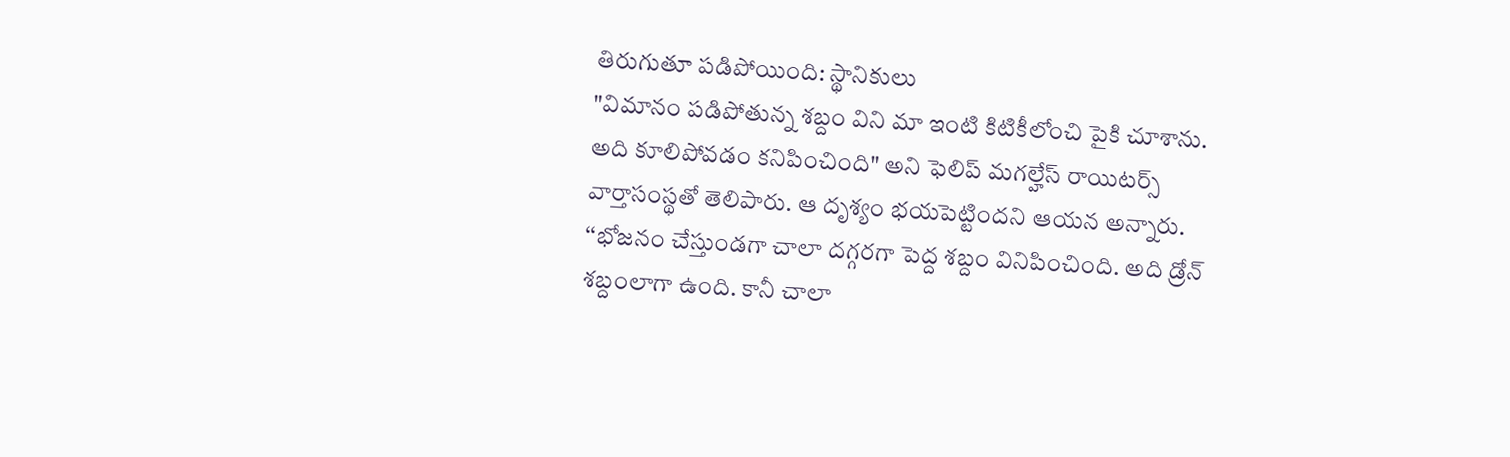తిరుగుతూ పడిపోయింది: స్థానికులు
"విమానం పడిపోతున్న శబ్దం విని మా ఇంటి కిటికీలోంచి పైకి చూశాను. అది కూలిపోవడం కనిపించింది" అని ఫెలిప్ మగల్హేస్ రాయిటర్స్ వార్తాసంస్థతో తెలిపారు. ఆ దృశ్యం భయపెట్టిందని ఆయన అన్నారు.
‘‘భోజనం చేస్తుండగా చాలా దగ్గరగా పెద్ద శబ్దం వినిపించింది. అది డ్రోన్ శబ్దంలాగా ఉంది. కానీ చాలా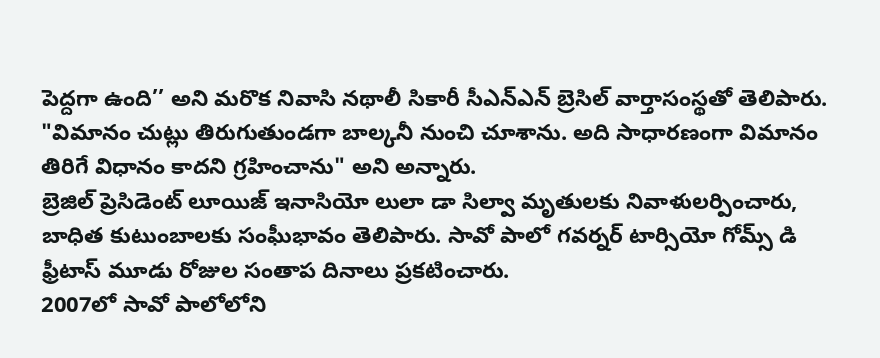పెద్దగా ఉంది’’ అని మరొక నివాసి నథాలీ సికారీ సీఎన్ఎన్ బ్రెసిల్ వార్తాసంస్థతో తెలిపారు.
"విమానం చుట్లు తిరుగుతుండగా బాల్కనీ నుంచి చూశాను. అది సాధారణంగా విమానం తిరిగే విధానం కాదని గ్రహించాను" అని అన్నారు.
బ్రెజిల్ ప్రెసిడెంట్ లూయిజ్ ఇనాసియో లులా డా సిల్వా మృతులకు నివాళులర్పించారు, బాధిత కుటుంబాలకు సంఘీభావం తెలిపారు. సావో పాలో గవర్నర్ టార్సియో గోమ్స్ డి ఫ్రీటాస్ మూడు రోజుల సంతాప దినాలు ప్రకటించారు.
2007లో సావో పాలోలోని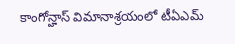కాంగోన్హాస్ విమానాశ్రయంలో టీఏఎమ్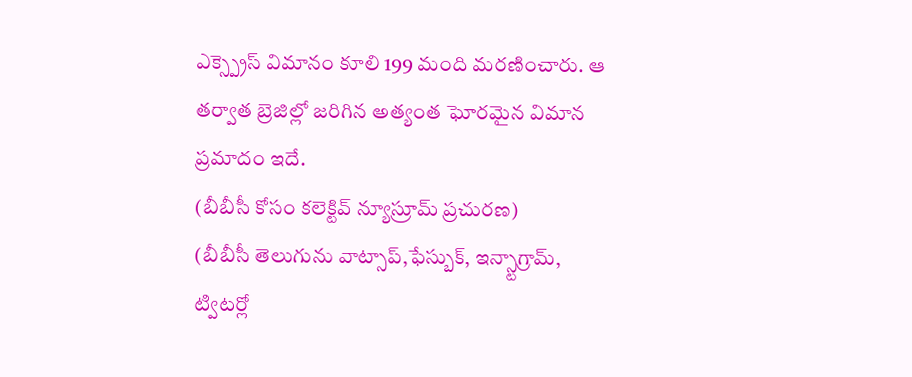ఎక్స్ప్రెస్ విమానం కూలి 199 మంది మరణించారు. ఆ తర్వాత బ్రెజిల్లో జరిగిన అత్యంత ఘోరమైన విమాన ప్రమాదం ఇదే.
(బీబీసీ కోసం కలెక్టివ్ న్యూస్రూమ్ ప్రచురణ)
(బీబీసీ తెలుగును వాట్సాప్,ఫేస్బుక్, ఇన్స్టాగ్రామ్, ట్విటర్లో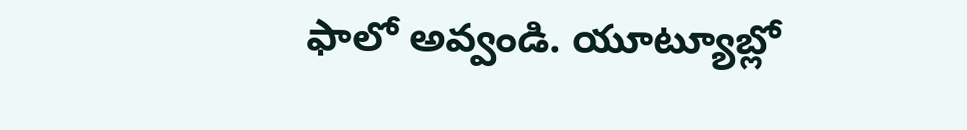ఫాలో అవ్వండి. యూట్యూబ్లో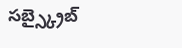సబ్స్క్రైబ్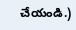చేయండి.)